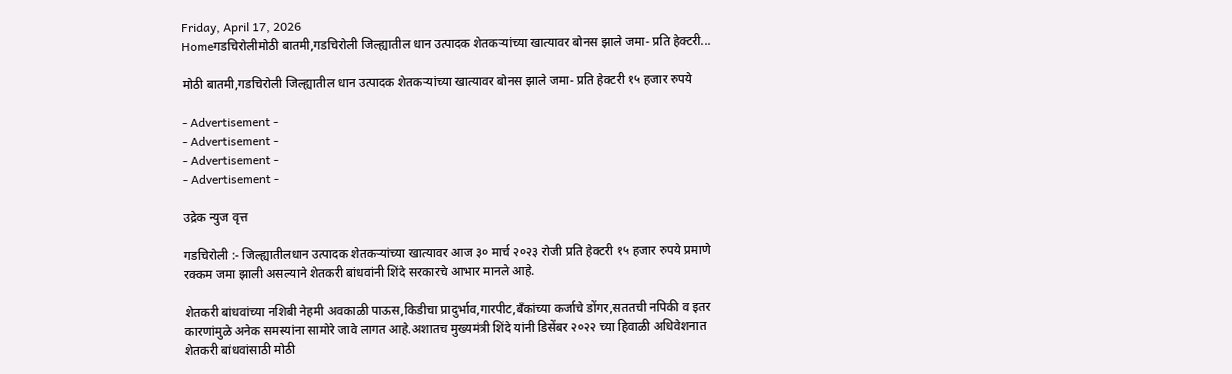Friday, April 17, 2026
Homeगडचिरोलीमोठी बातमी,गडचिरोली जिल्ह्यातील धान उत्पादक शेतकऱ्यांच्या खात्यावर बोनस झाले जमा- प्रति हेक्टरी...

मोठी बातमी,गडचिरोली जिल्ह्यातील धान उत्पादक शेतकऱ्यांच्या खात्यावर बोनस झाले जमा- प्रति हेक्टरी १५ हजार रुपये

- Advertisement -
- Advertisement -
- Advertisement -
- Advertisement -

उद्रेक न्युज वृत्त

गडचिरोली :- जिल्ह्यातीलधान उत्पादक शेतकऱ्यांच्या खात्यावर आज ३० मार्च २०२३ रोजी प्रति हेक्टरी १५ हजार रुपये प्रमाणे रक्कम जमा झाली असल्याने शेतकरी बांधवांनी शिंदे सरकारचे आभार मानले आहे.

शेतकरी बांधवांच्या नशिबी नेहमी अवकाळी पाऊस,किडीचा प्रादुर्भाव,गारपीट,बँकांच्या कर्जाचे डोंगर,सततची नपिकी व इतर कारणांमुळे अनेक समस्यांना सामोरे जावे लागत आहे.अशातच मुख्यमंत्री शिंदे यांनी डिसेंबर २०२२ च्या हिवाळी अधिवेशनात शेतकरी बांधवांसाठी मोठी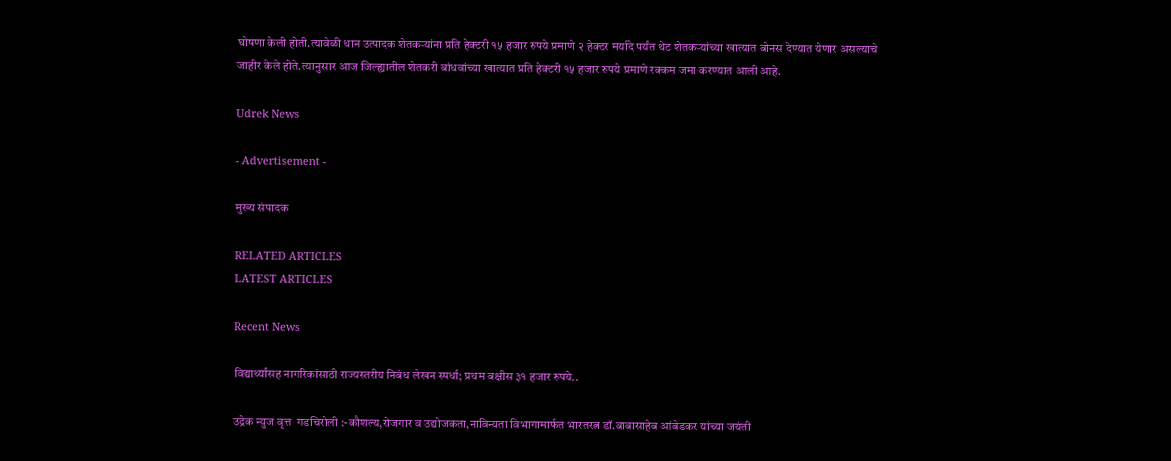घोषणा केली होती.त्यावेळी धान उत्पादक शेतकऱ्यांना प्रति हेक्टरी १५ हजार रुपये प्रमाणे २ हेक्टर मर्यादे पर्यंत थेट शेतकऱ्यांच्या खात्यात बोनस देण्यात येणार असल्याचे जाहीर केले होते.त्यानुसार आज जिल्ह्यातील शेतकरी बांधवांच्या खात्यात प्रति हेक्टरी १५ हजार रुपये प्रमाणे रक्कम जमा करण्यात आली आहे.

Udrek News

- Advertisement -

मुख्य संपादक

RELATED ARTICLES
LATEST ARTICLES

Recent News

विद्यार्थ्यांसह नागरिकांसाठी राज्यस्तरीय निबंध लेखन स्पर्धा; प्रथम बक्षीस ३१ हजार रुपये..

उद्रेक न्युज वृत्त  गडचिरोली :-कौशल्य,रोजगार व उद्योजकता,नाविन्यता विभागामार्फत भारतरत्न डॉ.बाबासाहेब आंबेडकर यांच्या जयंती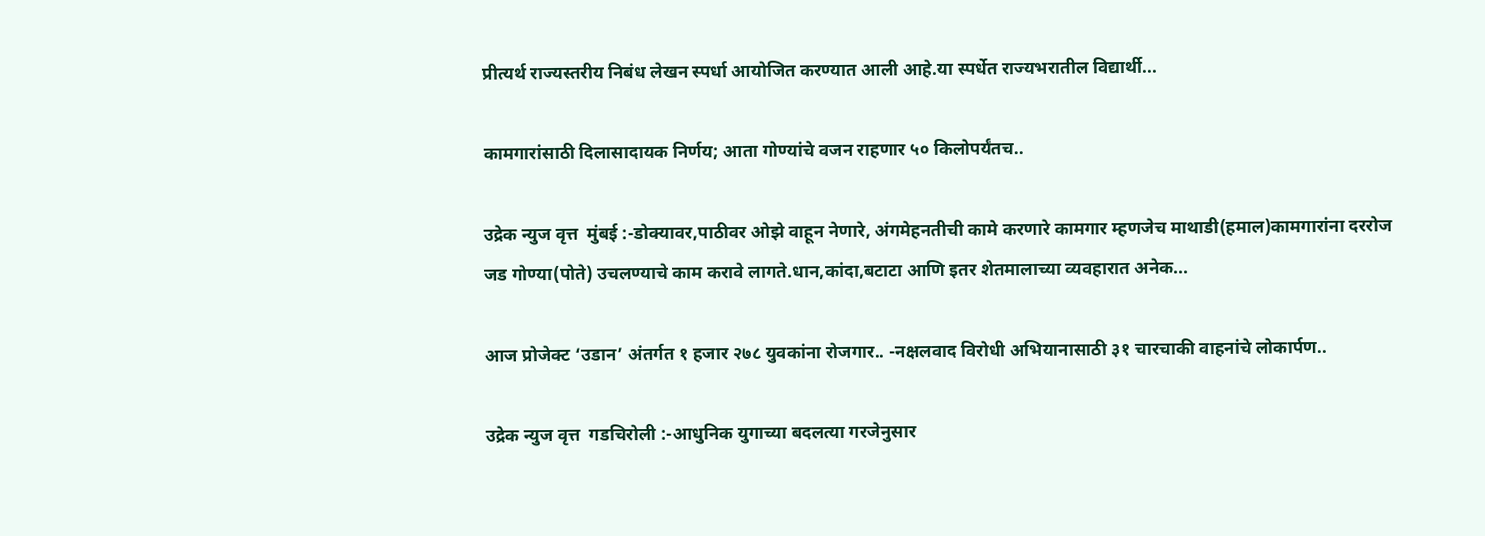प्रीत्यर्थ राज्यस्तरीय निबंध लेखन स्पर्धा आयोजित करण्यात आली आहे.या स्पर्धेत राज्यभरातील विद्यार्थी...

कामगारांसाठी दिलासादायक निर्णय; आता गोण्यांचे वजन राहणार ५० किलोपर्यंतच..

उद्रेक न्युज वृत्त  मुंबई :-डोक्यावर,पाठीवर ओझे वाहून नेणारे, अंगमेहनतीची कामे करणारे कामगार म्हणजेच माथाडी(हमाल)कामगारांना दररोज जड गोण्या(पोते) उचलण्याचे काम करावे लागते.धान,कांदा,बटाटा आणि इतर शेतमालाच्या व्यवहारात अनेक...

आज प्रोजेक्ट ‘उडान’ अंतर्गत १ हजार २७८ युवकांना रोजगार.. -नक्षलवाद विरोधी अभियानासाठी ३१ चारचाकी वाहनांचे लोकार्पण..

उद्रेक न्युज वृत्त  गडचिरोली :-आधुनिक युगाच्या बदलत्या गरजेनुसार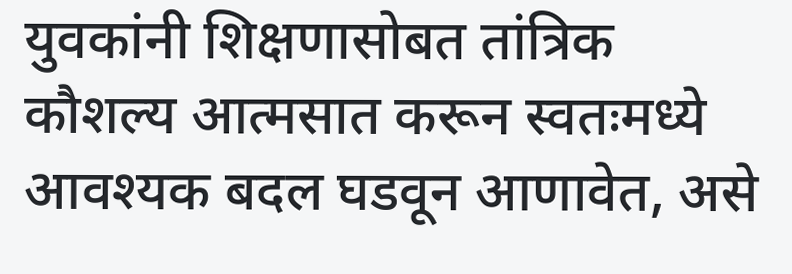युवकांनी शिक्षणासोबत तांत्रिक कौशल्य आत्मसात करून स्वतःमध्ये आवश्यक बदल घडवून आणावेत, असे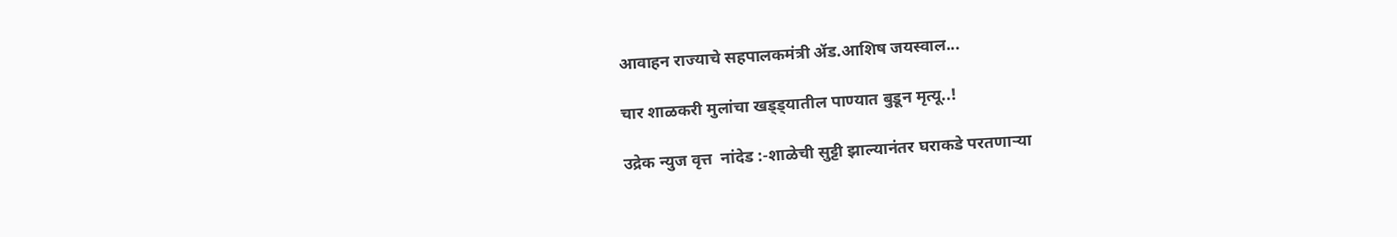आवाहन राज्याचे सहपालकमंत्री ॲड.आशिष जयस्वाल...

चार शाळकरी मुलांचा खड्ड्यातील पाण्यात बुडून मृत्यू..!

उद्रेक न्युज वृत्त  नांदेड :-शाळेची सुट्टी झाल्यानंतर घराकडे परतणाऱ्या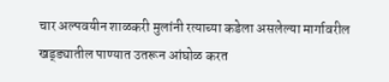चार अल्पवयीन शाळकरी मुलांनी रत्याच्या कडेला असलेल्या मार्गावरील खड्ड्यातील पाण्यात उतरून आंघोळ करत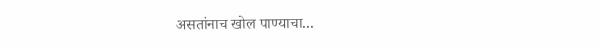असतांनाच खोल पाण्याचा...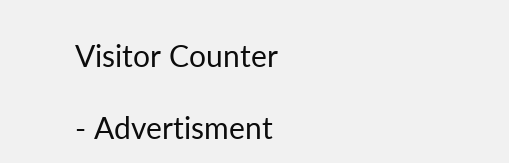Visitor Counter

- Advertisment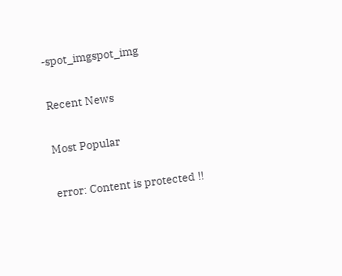-spot_imgspot_img

Recent News

Most Popular

error: Content is protected !!